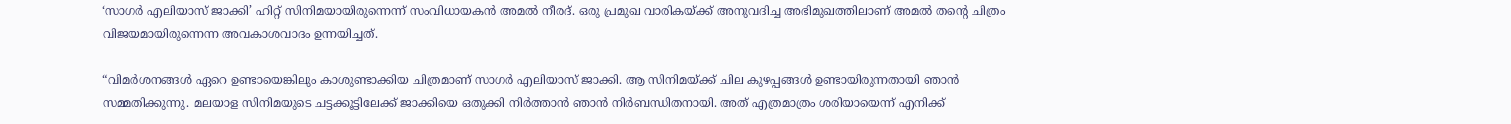‘സാഗര്‍ എലിയാസ് ജാക്കി’ ഹിറ്റ് സിനിമയായിരുന്നെന്ന് സംവിധായകന്‍ അമല്‍ നീരദ്. ഒരു പ്രമുഖ വാരികയ്ക്ക് അനുവദിച്ച അഭിമുഖത്തിലാണ് അമല്‍ തന്‍റെ ചിത്രം വിജയമായിരുന്നെന്ന അവകാശവാദം ഉന്നയിച്ചത്.

“വിമര്‍ശനങ്ങള്‍ ഏറെ ഉണ്ടായെങ്കിലും കാശുണ്ടാക്കിയ ചിത്രമാണ് സാഗര്‍ എലിയാസ് ജാക്കി. ആ സിനിമയ്ക്ക് ചില കുഴപ്പങ്ങള്‍ ഉണ്ടായിരുന്നതായി ഞാന്‍ സമ്മതിക്കുന്നു. മലയാള സിനിമയുടെ ചട്ടക്കൂട്ടിലേക്ക് ജാക്കിയെ ഒതുക്കി നിര്‍ത്താന്‍ ഞാന്‍ നിര്‍ബന്ധിതനായി. അത് എത്രമാത്രം ശരിയായെന്ന് എനിക്ക്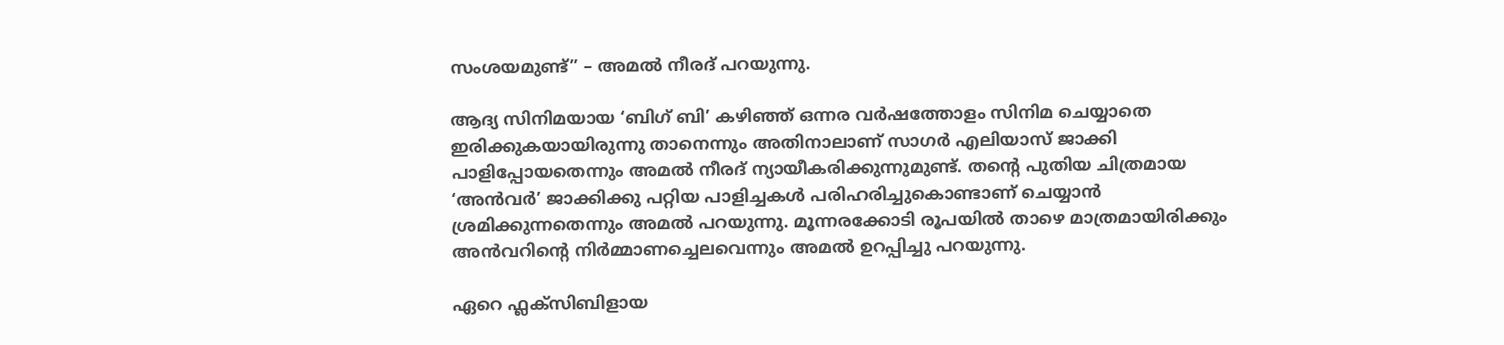സംശയമുണ്ട്” – അമല്‍ നീരദ് പറയുന്നു.

ആദ്യ സിനിമയായ ‘ബിഗ് ബി’ കഴിഞ്ഞ് ഒന്നര വര്‍ഷത്തോളം സിനിമ ചെയ്യാതെ ഇരിക്കുകയായിരുന്നു താനെന്നും അതിനാലാണ് സാഗര്‍ എലിയാസ് ജാക്കി പാളിപ്പോയതെന്നും അമല്‍ നീരദ് ന്യായീകരിക്കുന്നുമുണ്ട്. തന്‍റെ പുതിയ ചിത്രമായ ‘അന്‍‌വര്‍’ ജാക്കിക്കു പറ്റിയ പാളിച്ചകള്‍ പരിഹരിച്ചുകൊണ്ടാണ് ചെയ്യാന്‍ ശ്രമിക്കുന്നതെന്നും അമല്‍ പറയുന്നു. മൂന്നരക്കോടി രൂപയില്‍ താഴെ മാത്രമായിരിക്കും അന്‍‌വറിന്‍റെ നിര്‍മ്മാണച്ചെലവെന്നും അമല്‍ ഉറപ്പിച്ചു പറയുന്നു.

ഏറെ ഫ്ലക്സിബിളായ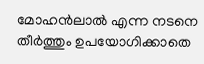മോഹന്‍ലാല്‍ എന്ന നടനെ തീര്‍ത്തും ഉപയോഗിക്കാതെ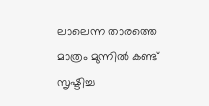ലാലെന്ന താരത്തെ മാത്രം മുന്നില്‍ കണ്ട് സൃഷ്ടിച്ച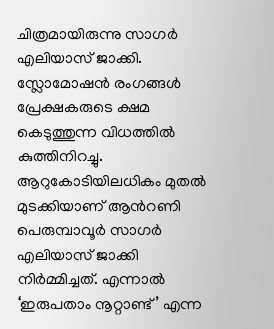ചിത്രമായിരുന്നു സാഗര്‍ എലിയാസ് ജാക്കി. സ്ലോമോഷന്‍ രംഗങ്ങള്‍ പ്രേക്ഷകരുടെ ക്ഷമ കെടുത്തുന്ന വിധത്തില്‍ കുത്തിനിറച്ചു. ആറുകോടിയിലധികം മുതല്‍ മുടക്കിയാണ് ആന്‍റണി പെരുമ്പാവൂര്‍ സാഗര്‍ എലിയാസ് ജാക്കി നിര്‍മ്മിച്ചത്. എന്നാല്‍ ‘ഇരുപതാം നൂറ്റാണ്ട്’ എന്ന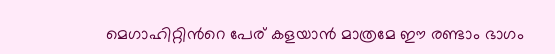മെഗാഹിറ്റിന്‍റെ പേര് കളയാന്‍ മാത്രമേ ഈ രണ്ടാം ഭാഗം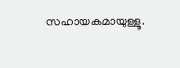സഹായകമായുള്ളൂ.